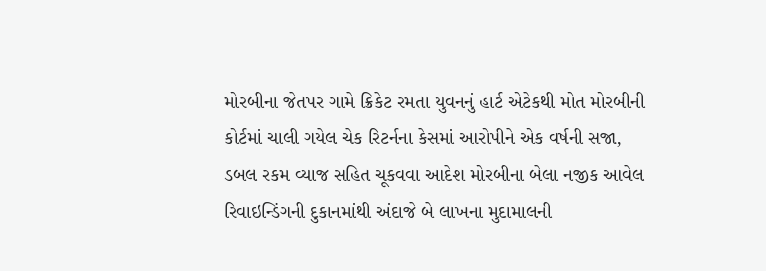મોરબીના જેતપર ગામે ક્રિકેટ રમતા યુવનનું હાર્ટ એટેકથી મોત મોરબીની કોર્ટમાં ચાલી ગયેલ ચેક રિટર્નના કેસમાં આરોપીને એક વર્ષની સજા, ડબલ રકમ વ્યાજ સહિત ચૂકવવા આદેશ મોરબીના બેલા નજીક આવેલ રિવાઇન્ડિંગની દુકાનમાંથી અંદાજે બે લાખના મુદામાલની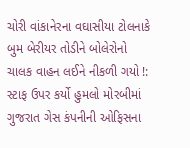ચોરી વાંકાનેરના વઘાસીયા ટોલનાકે બુમ બેરીયર તોડીને બોલેરોનો ચાલક વાહન લઈને નીકળી ગયો !: સ્ટાફ ઉપર કર્યો હુમલો મોરબીમાં ગુજરાત ગેસ કંપનીની ઓફિસના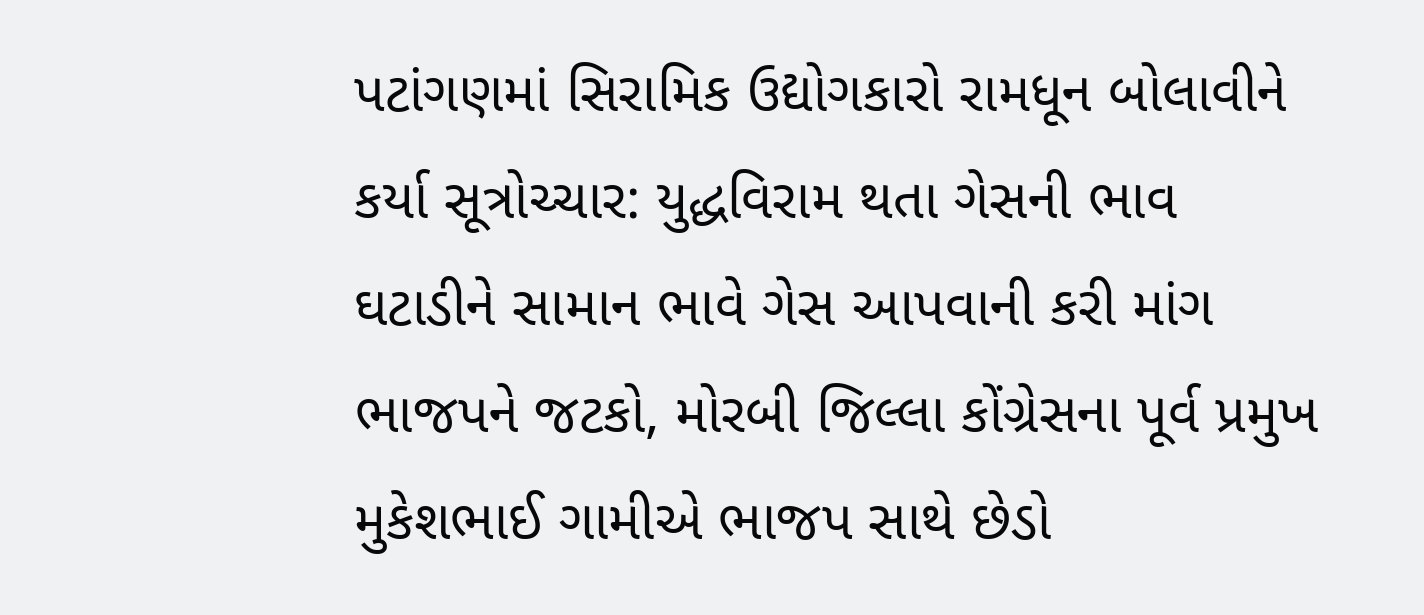પટાંગણમાં સિરામિક ઉદ્યોગકારો રામધૂન બોલાવીને કર્યા સૂત્રોચ્ચાર: યુદ્ધવિરામ થતા ગેસની ભાવ ઘટાડીને સામાન ભાવે ગેસ આપવાની કરી માંગ ભાજપને જટકો, મોરબી જિલ્લા કોંગ્રેસના પૂર્વ પ્રમુખ મુકેશભાઈ ગામીએ ભાજપ સાથે છેડો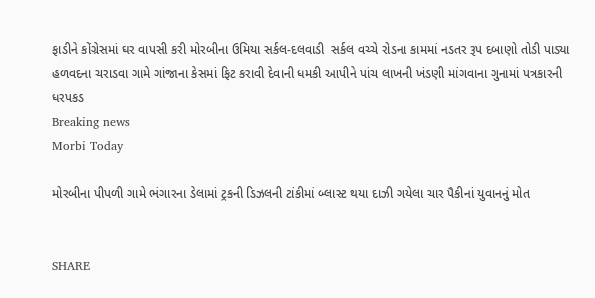ફાડીને કોંગ્રેસમાં ઘર વાપસી કરી મોરબીના ઉમિયા સર્કલ-દલવાડી  સર્કલ વચ્ચે રોડના કામમાં નડતર રૂપ દબાણો તોડી પાડ્યા હળવદના ચરાડવા ગામે ગાંજાના કેસમાં ફિટ કરાવી દેવાની ધમકી આપીને પાંચ લાખની ખંડણી માંગવાના ગુનામાં પત્રકારની ધરપકડ
Breaking news
Morbi Today

મોરબીના પીપળી ગામે ભંગારના ડેલામાં ટ્રકની ડિઝલની ટાંકીમાં બ્લાસ્ટ થયા દાઝી ગયેલા ચાર પૈકીનાં યુવાનનું મોત


SHARE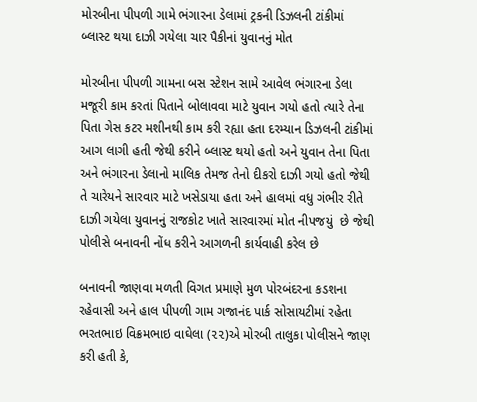મોરબીના પીપળી ગામે ભંગારના ડેલામાં ટ્રકની ડિઝલની ટાંકીમાં બ્લાસ્ટ થયા દાઝી ગયેલા ચાર પૈકીનાં યુવાનનું મોત

મોરબીના પીપળી ગામના બસ સ્ટેશન સામે આવેલ ભંગારના ડેલા મજૂરી કામ કરતાં પિતાને બોલાવવા માટે યુવાન ગયો હતો ત્યારે તેના પિતા ગેસ કટર મશીનથી કામ કરી રહ્યા હતા દરમ્યાન ડિઝલની ટાંકીમાં આગ લાગી હતી જેથી કરીને બ્લાસ્ટ થયો હતો અને યુવાન તેના પિતા અને ભંગારના ડેલાનો માલિક તેમજ તેનો દીકરો દાઝી ગયો હતો જેથી તે ચારેયને સારવાર માટે ખસેડાયા હતા અને હાલમાં વધુ ગંભીર રીતે દાઝી ગયેલા યુવાનનું રાજકોટ ખાતે સારવારમાં મોત નીપજયું  છે જેથી પોલીસે બનાવની નોંધ કરીને આગળની કાર્યવાહી કરેલ છે

બનાવની જાણવા મળતી વિગત પ્રમાણે મુળ પોરબંદરના કડશના રહેવાસી અને હાલ પીપળી ગામ ગજાનંદ પાર્ક સોસાયટીમાં રહેતા ભરતભાઇ વિક્રમભાઇ વાઘેલા (૨૨)એ મોરબી તાલુકા પોલીસને જાણ કરી હતી કે,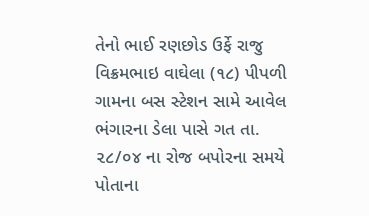તેનો ભાઈ રણછોડ ઉર્ફે રાજુ વિક્રમભાઇ વાઘેલા (૧૮) પીપળી ગામના બસ સ્ટેશન સામે આવેલ ભંગારના ડેલા પાસે ગત તા. ૨૮/૦૪ ના રોજ બપોરના સમયે પોતાના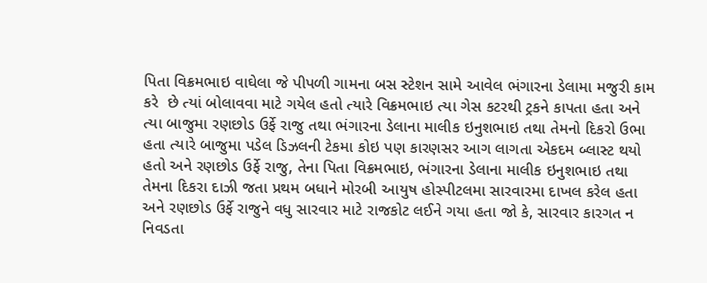પિતા વિક્રમભાઇ વાઘેલા જે પીપળી ગામના બસ સ્ટેશન સામે આવેલ ભંગારના ડેલામા મજુરી કામ કરે  છે ત્યાં બોલાવવા માટે ગયેલ હતો ત્યારે વિક્રમભાઇ ત્યા ગેસ કટરથી ટ્રકને કાપતા હતા અને ત્યા બાજુમા રણછોડ ઉર્ફે રાજુ તથા ભંગારના ડેલાના માલીક ઇનુશભાઇ તથા તેમનો દિકરો ઉભા હતા ત્યારે બાજુમા પડેલ ડિઝલની ટેકમા કોઇ પણ કારણસર આગ લાગતા એકદમ બ્લાસ્ટ થયો હતો અને રણછોડ ઉર્ફે રાજુ, તેના પિતા વિક્રમભાઇ, ભંગારના ડેલાના માલીક ઇનુશભાઇ તથા તેમના દિકરા દાઝી જતા પ્રથમ બધાને મોરબી આયુષ હોસ્પીટલમા સારવારમા દાખલ કરેલ હતા અને રણછોડ ઉર્ફે રાજુને વધુ સારવાર માટે રાજકોટ લઈને ગયા હતા જો કે, સારવાર કારગત ન નિવડતા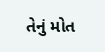તેનું મોત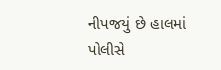નીપજયું છે હાલમાં પોલીસે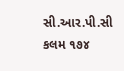સી.આર.પી.સી કલમ ૧૭૪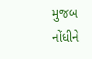મુજબ નોંધીને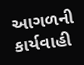આગળની કાર્યવાહી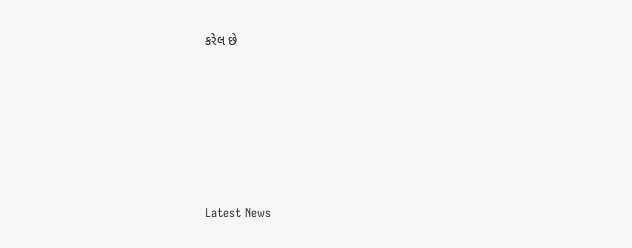કરેલ છે






Latest News